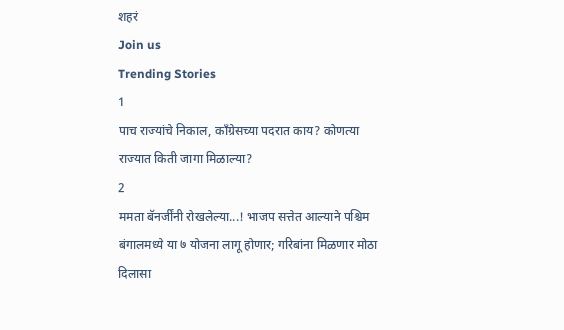शहरं
Join us
Trending Stories
1
पाच राज्यांचे निकाल, काँग्रेसच्या पदरात काय? कोणत्या राज्यात किती जागा मिळाल्या?
2
ममता बॅनर्जींनी रोखलेल्या...! भाजप सत्तेत आल्याने पश्चिम बंगालमध्ये या ७ योजना लागू होणार; गरिबांना मिळणार मोठा दिलासा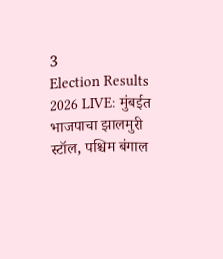3
Election Results 2026 LIVE: मुंबईत भाजपाचा झालमुरी स्टॉल, पश्चिम बंगाल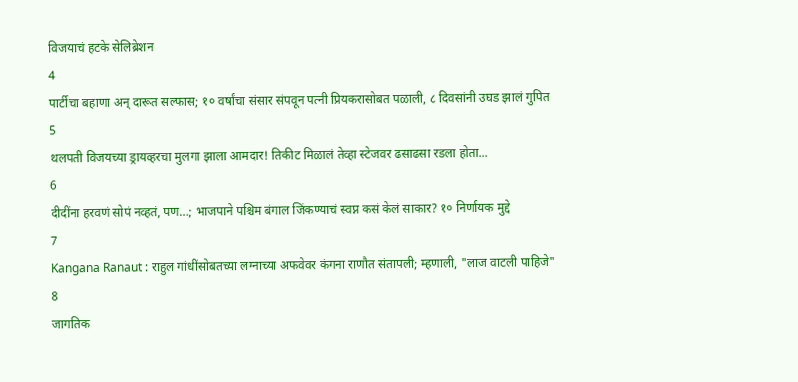विजयाचं हटके सेलिब्रेशन
4
पार्टीचा बहाणा अन् दारूत सल्फास; १० वर्षांचा संसार संपवून पत्नी प्रियकरासोबत पळाली, ८ दिवसांनी उघड झालं गुपित
5
थलपती विजयच्या ड्रायव्हरचा मुलगा झाला आमदार! तिकीट मिळालं तेव्हा स्टेजवर ढसाढसा रडला होता...
6
दीदींना हरवणं सोपं नव्हतं, पण…; भाजपाने पश्चिम बंगाल जिंकण्याचं स्वप्न कसं केलं साकार? १० निर्णायक मुद्दे
7
Kangana Ranaut : राहुल गांधींसोबतच्या लग्नाच्या अफवेवर कंगना राणौत संतापली; म्हणाली, "लाज वाटली पाहिजे"
8
जागतिक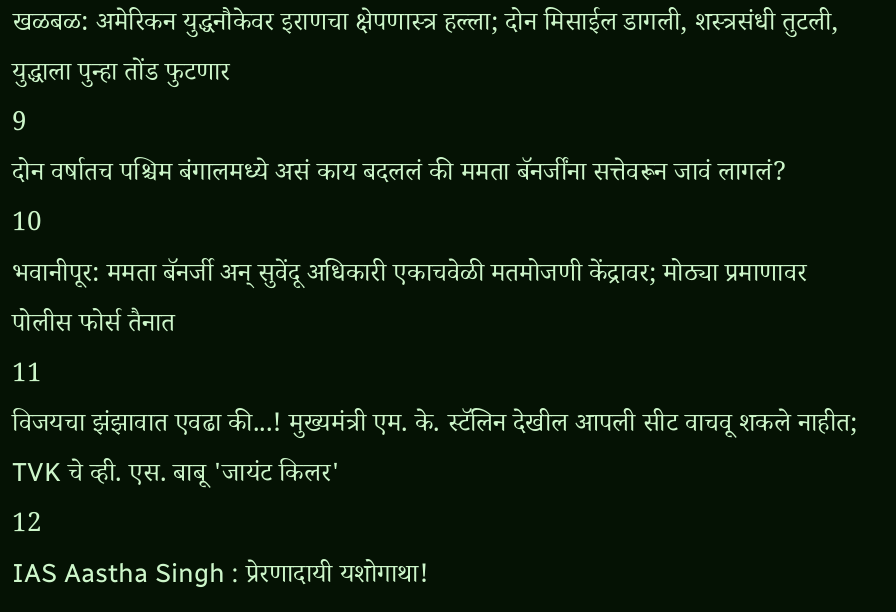खळबळ: अमेरिकन युद्धनौकेवर इराणचा क्षेपणास्त्र हल्ला; दोन मिसाईल डागली, शस्त्रसंधी तुटली, युद्धाला पुन्हा तोंड फुटणार
9
दोन वर्षातच पश्चिम बंगालमध्ये असं काय बदललं की ममता बॅनर्जींना सत्तेवरून जावं लागलं?
10
भवानीपूर: ममता बॅनर्जी अन् सुवेंदू अधिकारी एकाचवेळी मतमोजणी केंद्रावर; मोठ्या प्रमाणावर पोलीस फोर्स तैनात
11
विजयचा झंझावात एवढा की...! मुख्यमंत्री एम. के. स्टॅलिन देखील आपली सीट वाचवू शकले नाहीत; TVK चे व्ही. एस. बाबू 'जायंट किलर'
12
IAS Aastha Singh : प्रेरणादायी यशोगाथा!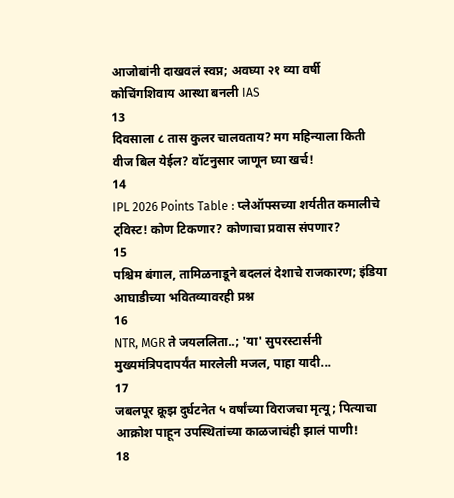आजोबांनी दाखवलं स्वप्न; अवघ्या २१ व्या वर्षी कोचिंगशिवाय आस्था बनली IAS
13
दिवसाला ८ तास कुलर चालवताय? मग महिन्याला किती वीज बिल येईल? वॉटनुसार जाणून घ्या खर्च!
14
IPL 2026 Points Table : प्लेऑफ्सच्या शर्यतीत कमालीचे ट्विस्ट! कोण टिकणार? कोणाचा प्रवास संपणार?
15
पश्चिम बंगाल, तामिळनाडूने बदललं देशाचे राजकारण; इंडिया आघाडीच्या भवितव्यावरही प्रश्न
16
NTR, MGR ते जयललिता..; 'या' सुपरस्टार्सनी मुख्यमंत्रिपदापर्यंत मारलेली मजल, पाहा यादी...
17
जबलपूर क्रूझ दुर्घटनेत ५ वर्षांच्या विराजचा मृत्यू; पित्याचा आक्रोश पाहून उपस्थितांच्या काळजाचंही झालं पाणी!
18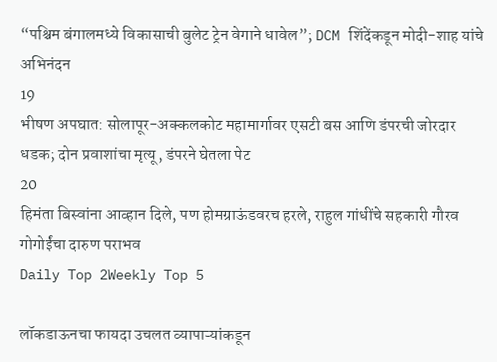“पश्चिम बंगालमध्ये विकासाची बुलेट ट्रेन वेगाने धावेल”; DCM शिंदेंकडून मोदी-शाह यांचे अभिनंदन
19
भीषण अपघात: सोलापूर-अक्कलकोट महामार्गावर एसटी बस आणि डंपरची जोरदार धडक; दोन प्रवाशांचा मृत्यू, डंपरने घेतला पेट
20
हिमंता बिस्वांना आव्हान दिले, पण होमग्राऊंडवरच हरले, राहुल गांधींचे सहकारी गौरव गोगोईंचा दारुण पराभव
Daily Top 2Weekly Top 5

लॉकडाऊनचा फायदा उचलत व्यापाऱ्यांकडून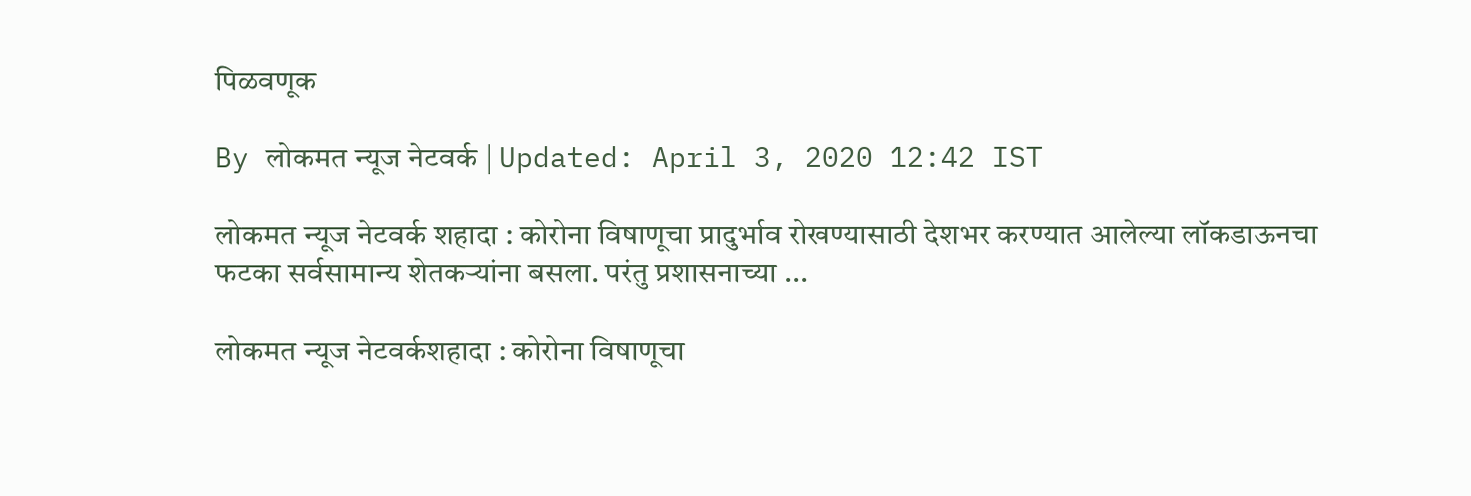पिळवणूक

By लोकमत न्यूज नेटवर्क | Updated: April 3, 2020 12:42 IST

लोकमत न्यूज नेटवर्क शहादा : कोरोना विषाणूचा प्रादुर्भाव रोखण्यासाठी देशभर करण्यात आलेल्या लॉकडाऊनचा फटका सर्वसामान्य शेतकऱ्यांना बसला. परंतु प्रशासनाच्या ...

लोकमत न्यूज नेटवर्कशहादा : कोरोना विषाणूचा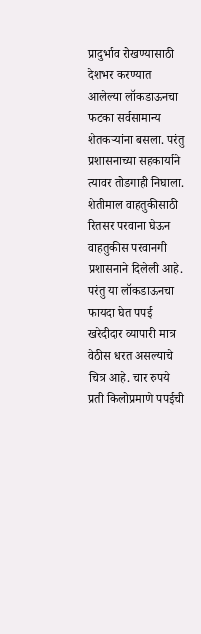प्रादुर्भाव रोखण्यासाठी देशभर करण्यात आलेल्या लॉकडाऊनचा फटका सर्वसामान्य शेतकऱ्यांना बसला. परंतु प्रशासनाच्या सहकार्याने त्यावर तोडगाही निघाला. शेतीमाल वाहतुकीसाठी रितसर परवाना घेऊन वाहतुकीस परवानगी प्रशासनाने दिलेली आहे. परंतु या लॉकडाऊनचा फायदा घेत पपई खरेदीदार व्यापारी मात्र वेठीस धरत असल्याचे चित्र आहे. चार रुपये प्रती किलोप्रमाणे पपईची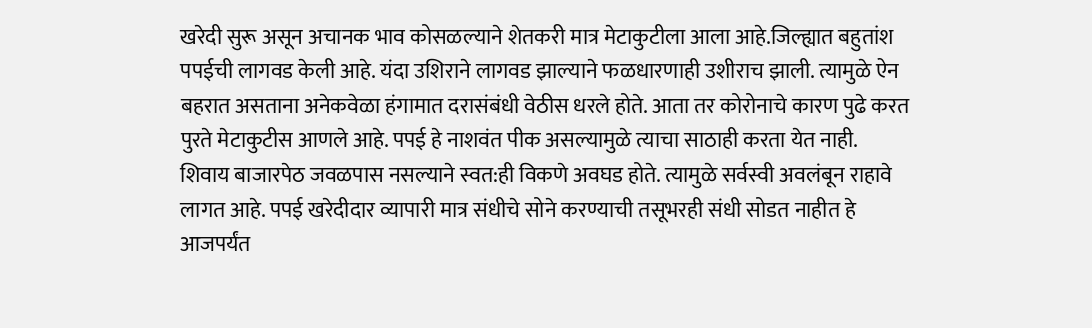खरेदी सुरू असून अचानक भाव कोसळल्याने शेतकरी मात्र मेटाकुटीला आला आहे.जिल्ह्यात बहुतांश पपईची लागवड केली आहे. यंदा उशिराने लागवड झाल्याने फळधारणाही उशीराच झाली. त्यामुळे ऐन बहरात असताना अनेकवेळा हंगामात दरासंबंधी वेठीस धरले होते. आता तर कोरोनाचे कारण पुढे करत पुरते मेटाकुटीस आणले आहे. पपई हे नाशवंत पीक असल्यामुळे त्याचा साठाही करता येत नाही. शिवाय बाजारपेठ जवळपास नसल्याने स्वत:ही विकणे अवघड होते. त्यामुळे सर्वस्वी अवलंबून राहावे लागत आहे. पपई खरेदीदार व्यापारी मात्र संधीचे सोने करण्याची तसूभरही संधी सोडत नाहीत हे आजपर्यंत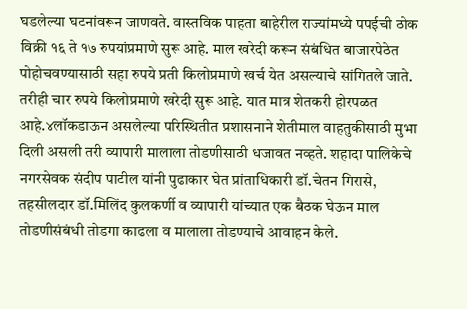घडलेल्या घटनांवरून जाणवते. वास्तविक पाहता बाहेरील राज्यांमध्ये पपईची ठोक विक्री १६ ते १७ रुपयांप्रमाणे सुरू आहे. माल खरेदी करून संबंधित बाजारपेठेत पोहोचवण्यासाठी सहा रुपये प्रती किलोप्रमाणे खर्च येत असल्याचे सांगितले जाते. तरीही चार रुपये किलोप्रमाणे खरेदी सुरू आहे. यात मात्र शेतकरी होरपळत आहे.४लॉकडाऊन असलेल्या परिस्थितीत प्रशासनाने शेतीमाल वाहतुकीसाठी मुभा दिली असली तरी व्यापारी मालाला तोडणीसाठी धजावत नव्हते. शहादा पालिकेचे नगरसेवक संदीप पाटील यांनी पुढाकार घेत प्रांताधिकारी डॉ.चेतन गिरासे, तहसीलदार डॉ.मिलिंद कुलकर्णी व व्यापारी यांच्यात एक बैठक घेऊन माल तोडणीसंबंधी तोडगा काढला व मालाला तोडण्याचे आवाहन केले.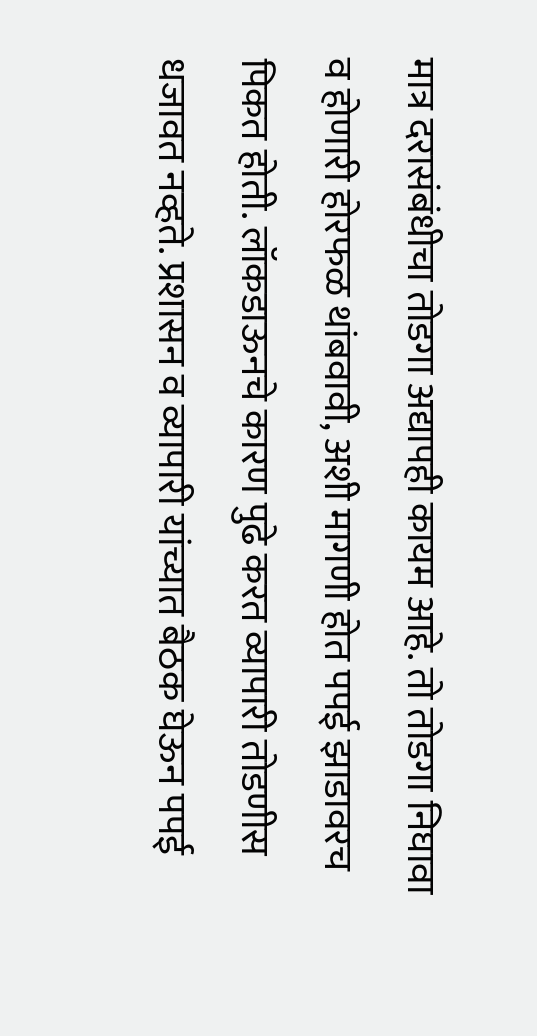मात्र दरासंबंधीचा तोडगा अद्यापही कायम आहे. तो तोडगा निघावा व होणारी होरफळ थांबवावी, अशी मागणी होत पपई झाडावरच पिकत होती. लॉकडाऊनचे कारण पुढे करत व्यापारी तोडणीस धजावत नव्हते. प्रशासन व व्यापारी यांच्यात बैठक घेऊन पपई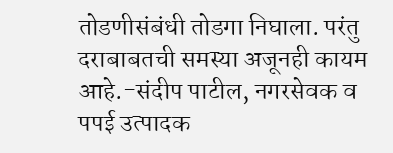तोडणीसंबंधी तोडगा निघाला. परंतु दराबाबतची समस्या अजूनही कायम आहे.-संदीप पाटील, नगरसेवक व पपई उत्पादक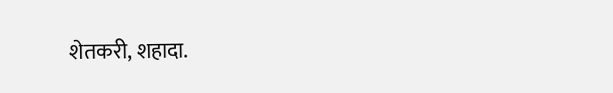शेतकरी, शहादा.